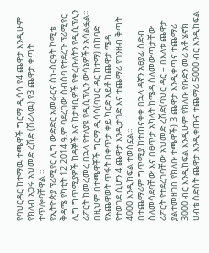የባህርዳር ከተማዉ ተጫዋች ግርማ ዲሳሳ የ4 ጨዋታ እንዲሁም የክለብ አጋሩ አህመድ ረሽድ (ሽሪላዉ) የ3 ጨዋታ ቀጣት ተጥሎባቸዋል ።
የኢትዮጵያ ፕሪሚየር ሊግ ውድድር አመራርና ስነ-ስርዓት ኮሚቴ ቅዳሜ የካቲት 12 2014 ዓ.ም ባደረገው ስብሰባ የተደረጉ ፕሪሚየር ሊግ ግጥሚያዎች ከዳኞች እና ከታዛቢዎች የቀረቡለትን የዲሲፕሊን ሪፖርት ከመረመረ በኋላ የተለያዩ የዲሲፕሊን ውሳኔዎችን አሳልፏል።
በዚህም በተጫዋቾች ግርማ ዲሳሳ(ባህር ዳር ከተማ) በከባድ የአጨዋወት ጥፋት በቀጥታ ቀይ ካርድ አይቶ ከጨዋታ ሜዳ የተወገደ ሲሆን 4 ጨዋታ እንዲታገድ እና ተጨማሪ የገንዘብ ቅጣት 4000 እንዲከፍል ተወስኗል።
በተጨማሪም ግጥሚያ ከተጠናቀቀ በኋላ ዳኛን አፀያፊ ስድብ ስለመሳደባቸው እና በፀጥታ አካላት ከሜዳ ስለመውጣታቸው ሪፖርት የተደረገባቸው አህመድ ረሽድ(ባህር ዳር – በእለቱ ጨዋታ ያልተመዘገበ የክለቡ ተጫዋች) 3 ጨዋታ እንዲቀጣና ተጨማሪ 3000 ብር እንዲከፍል እንዲሁም የክለቡ የቡድን መሪ አቶ ሄኖክ ሀብቴ ስድስት ጨዋታ እንዲቀጡና ተጨማሪ 5000 ብር እንዲከፍል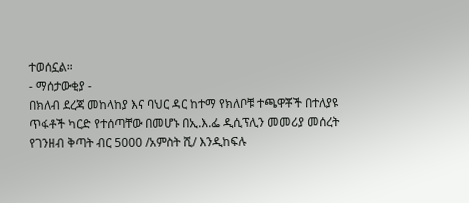ተወሰኗል።
- ማሰታውቂያ -
በክለብ ደረጃ መከላከያ እና ባህር ዳር ከተማ የክለቦቹ ተጫዋቾች በተለያዩ ጥፋቶች ካርድ የተሰጣቸው በመሆኑ በኢ.እ.ፌ ዲሲፕሊን መመሪያ መሰረት የገንዘብ ቅጣት ብር 5000 /አምስት ሺ/ እንዲከፍሉ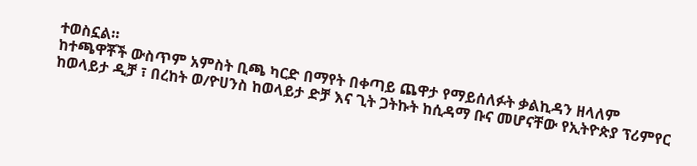ተወስኗል።
ከተጫዋቾች ውስጥም አምስት ቢጫ ካርድ በማየት በቀጣይ ጨዋታ የማይሰለፉት ቃልኪዳን ዘላለም ከወላይታ ዲቻ ፣ በረከት ወ/ዮሀንስ ከወላይታ ድቻ እና ጊት ጋትኩት ከሲዳማ ቡና መሆናቸው የኢትዮጵያ ፕሪምየር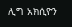ሊግ አክሲዮን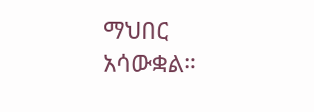ማህበር አሳውቋል።